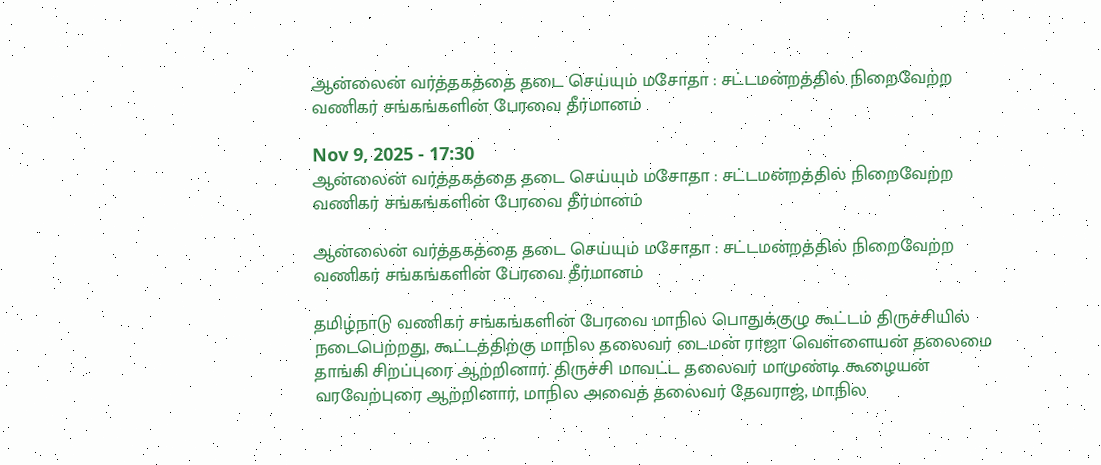ஆன்லைன் வர்த்தகத்தை தடை செய்யும் மசோதா : சட்டமன்றத்தில் நிறைவேற்ற வணிகர் சங்கங்களின் பேரவை தீர்மானம்

Nov 9, 2025 - 17:30
ஆன்லைன் வர்த்தகத்தை தடை செய்யும் மசோதா : சட்டமன்றத்தில் நிறைவேற்ற வணிகர் சங்கங்களின் பேரவை தீர்மானம்

ஆன்லைன் வர்த்தகத்தை தடை செய்யும் மசோதா : சட்டமன்றத்தில் நிறைவேற்ற வணிகர் சங்கங்களின் பேரவை தீர்மானம்

தமிழ்நாடு வணிகர் சங்கங்களின் பேரவை மாநில பொதுக்குழு கூட்டம் திருச்சியில் நடைபெற்றது, கூட்டத்திற்கு மாநில தலைவர் டைமன் ராஜா வெள்ளையன் தலைமை தாங்கி சிறப்புரை ஆற்றினார். திருச்சி மாவட்ட தலைவர் மாமுண்டி கூழையன் வரவேற்புரை ஆற்றினார், மாநில அவைத் தலைவர் தேவராஜ், மாநில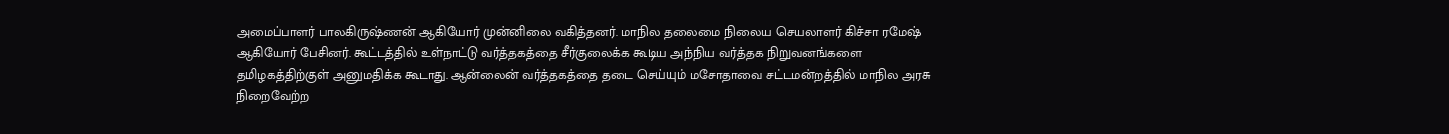அமைப்பாளர் பாலகிருஷ்ணன் ஆகியோர் முன்னிலை வகித்தனர். மாநில தலைமை நிலைய செயலாளர் கிச்சா ரமேஷ் ஆகியோர் பேசினர். கூட்டத்தில் உள்நாட்டு வர்த்தகத்தை சீர்குலைக்க கூடிய அந்நிய வர்த்தக நிறுவனங்களை தமிழகத்திற்குள் அனுமதிக்க கூடாது. ஆன்லைன் வர்த்தகத்தை தடை செய்யும் மசோதாவை சட்டமன்றத்தில் மாநில அரசு நிறைவேற்ற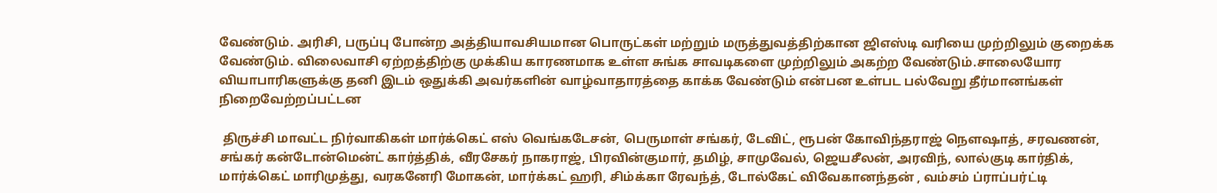வேண்டும். அரிசி, பருப்பு போன்ற அத்தியாவசியமான பொருட்கள் மற்றும் மருத்துவத்திற்கான ஜிஎஸ்டி வரியை முற்றிலும் குறைக்க வேண்டும். விலைவாசி ஏற்றத்திற்கு முக்கிய காரணமாக உள்ள சுங்க சாவடிகளை முற்றிலும் அகற்ற வேண்டும்.சாலையோர வியாபாரிகளுக்கு தனி இடம் ஒதுக்கி அவர்களின் வாழ்வாதாரத்தை காக்க வேண்டும் என்பன உள்பட பல்வேறு தீர்மானங்கள் நிறைவேற்றப்பட்டன

 திருச்சி மாவட்ட நிர்வாகிகள் மார்க்கெட் எஸ் வெங்கடேசன், பெருமாள் சங்கர், டேவிட், ரூபன் கோவிந்தராஜ் நௌஷாத், சரவணன், சங்கர் கன்டோன்மென்ட் கார்த்திக், வீரசேகர் நாகராஜ், பிரவின்குமார், தமிழ், சாமுவேல், ஜெயசீலன், அரவிந், லால்குடி கார்திக், மார்க்கெட் மாரிமுத்து, வரகனேரி மோகன், மார்க்கட் ஹரி, சிம்க்கா ரேவந்த், டோல்கேட் விவேகானந்தன் , வம்சம் ப்ராப்பர்ட்டி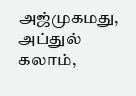அஜ்முகமது, அப்துல் கலாம்,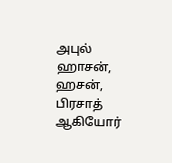அபுல் ஹாசன், ஹசன், பிரசாத் ஆகியோர்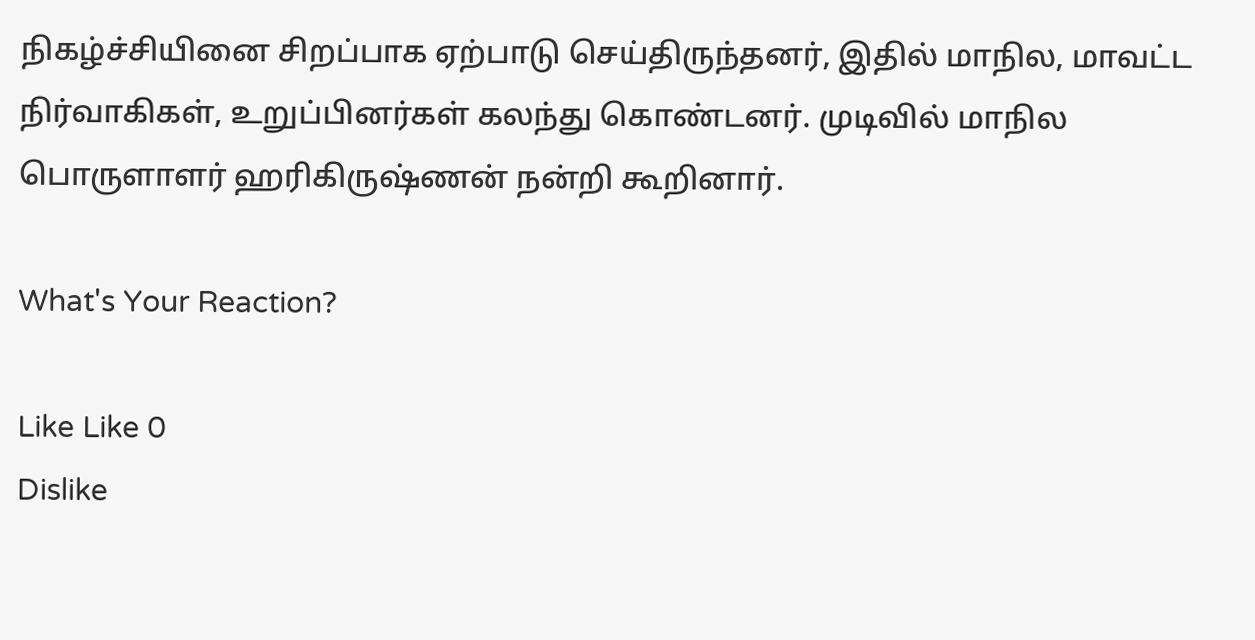நிகழ்ச்சியினை சிறப்பாக ஏற்பாடு செய்திருந்தனர், இதில் மாநில, மாவட்ட நிர்வாகிகள், உறுப்பினர்கள் கலந்து கொண்டனர். முடிவில் மாநில பொருளாளர் ஹரிகிருஷ்ணன் நன்றி கூறினார்.

What's Your Reaction?

Like Like 0
Dislike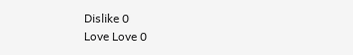Dislike 0
Love Love 0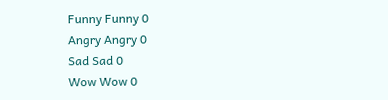Funny Funny 0
Angry Angry 0
Sad Sad 0
Wow Wow 0